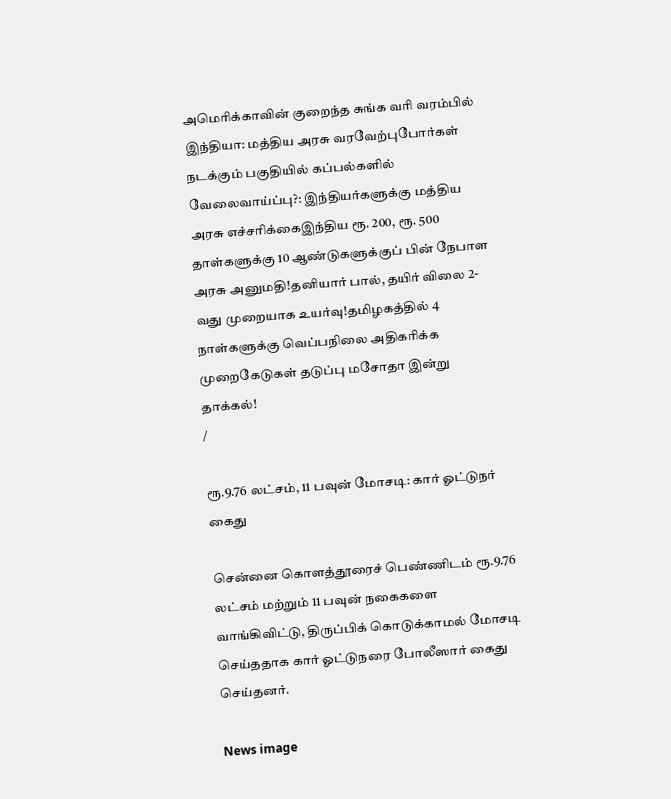அமெரிக்காவின் குறைந்த சுங்க வரி வரம்பில் இந்தியா: மத்திய அரசு வரவேற்புபோர்கள் நடக்கும் பகுதியில் கப்பல்களில் வேலைவாய்ப்பு?: இந்தியர்களுக்கு மத்திய அரசு எச்சரிக்கைஇந்திய ரூ. 200, ரூ. 500 தாள்களுக்கு 10 ஆண்டுகளுக்குப் பின் நேபாள அரசு அனுமதி!தனியார் பால், தயிர் விலை 2-வது முறையாக உயர்வு!தமிழகத்தில் 4 நாள்களுக்கு வெப்பநிலை அதிகரிக்க முறைகேடுகள் தடுப்பு மசோதா இன்று தாக்கல்!
/

ரூ.9.76 லட்சம், 11 பவுன் மோசடி: கார் ஓட்டுநர் கைது

சென்னை கொளத்தூரைச் பெண்ணிடம் ரூ.9.76 லட்சம் மற்றும் 11 பவுன் நகைகளை வாங்கிவிட்டு, திருப்பிக் கொடுக்காமல் மோசடி செய்ததாக கார் ஓட்டுநரை போலீஸார் கைது செய்தனர்.

News image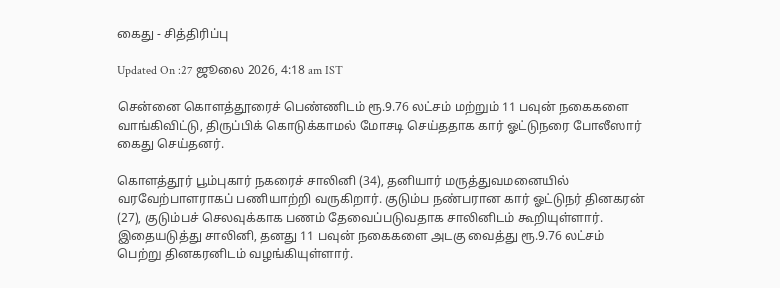கைது - சித்திரிப்பு

Updated On :27 ஜூலை 2026, 4:18 am IST

சென்னை கொளத்தூரைச் பெண்ணிடம் ரூ.9.76 லட்சம் மற்றும் 11 பவுன் நகைகளை வாங்கிவிட்டு, திருப்பிக் கொடுக்காமல் மோசடி செய்ததாக கார் ஓட்டுநரை போலீஸார் கைது செய்தனர்.

கொளத்தூர் பூம்புகார் நகரைச் சாலினி (34), தனியார் மருத்துவமனையில் வரவேற்பாளராகப் பணியாற்றி வருகிறார். குடும்ப நண்பரான கார் ஓட்டுநர் தினகரன் (27), குடும்பச் செலவுக்காக பணம் தேவைப்படுவதாக சாலினிடம் கூறியுள்ளார். இதையடுத்து சாலினி, தனது 11 பவுன் நகைகளை அடகு வைத்து ரூ.9.76 லட்சம் பெற்று தினகரனிடம் வழங்கியுள்ளார்.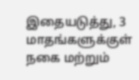இதையடுத்து, 3 மாதங்களுக்குள் நகை மற்றும்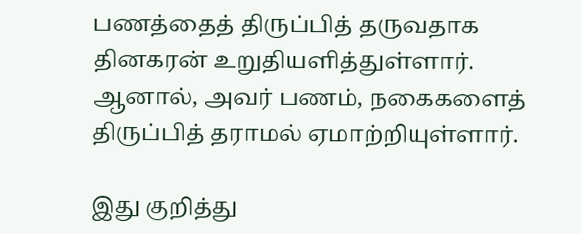பணத்தைத் திருப்பித் தருவதாக தினகரன் உறுதியளித்துள்ளார். ஆனால், அவர் பணம், நகைகளைத் திருப்பித் தராமல் ஏமாற்றியுள்ளார்.

இது குறித்து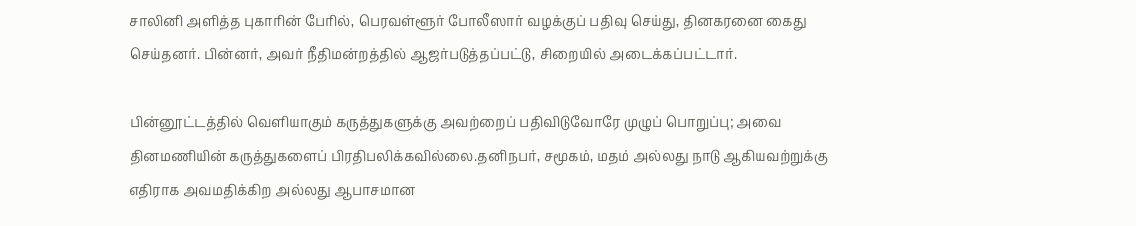சாலினி அளித்த புகாரின் பேரில், பெரவள்ளூர் போலீஸார் வழக்குப் பதிவு செய்து, தினகரனை கைது செய்தனர். பின்னர், அவர் நீதிமன்றத்தில் ஆஜர்படுத்தப்பட்டு, சிறையில் அடைக்கப்பட்டார்.

பின்னூட்டத்தில் வெளியாகும் கருத்துகளுக்கு அவற்றைப் பதிவிடுவோரே முழுப் பொறுப்பு; அவை தினமணியின் கருத்துகளைப் பிரதிபலிக்கவில்லை.தனிநபர், சமூகம், மதம் அல்லது நாடு ஆகியவற்றுக்கு எதிராக அவமதிக்கிற அல்லது ஆபாசமான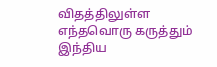விதத்திலுள்ள எந்தவொரு கருத்தும் இந்திய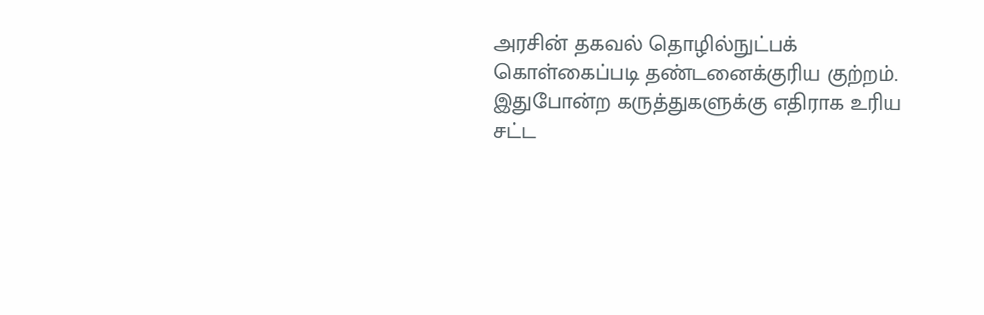அரசின் தகவல் தொழில்நுட்பக் கொள்கைப்படி தண்டனைக்குரிய குற்றம். இதுபோன்ற கருத்துகளுக்கு எதிராக உரிய சட்ட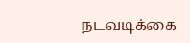நடவடிக்கை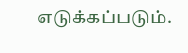எடுக்கப்படும்.